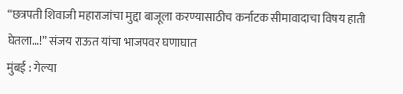“छत्रपती शिवाजी महाराजांचा मुद्दा बाजूला करण्यासाठीच कर्नाटक सीमावादाचा विषय हाती घेतला…!” संजय राऊत यांचा भाजपवर घणाघात
मुंबई : गेल्या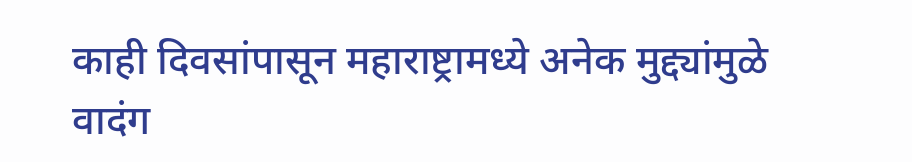काही दिवसांपासून महाराष्ट्रामध्ये अनेक मुद्द्यांमुळे वादंग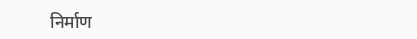निर्माण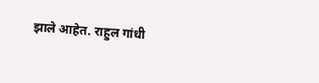झाले आहेत. राहुल गांधी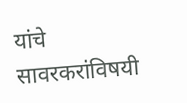यांचे सावरकरांविषयी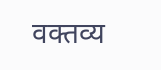वक्तव्य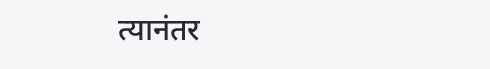त्यानंतर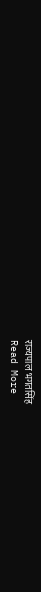राज्यपाल भगतसिंह
Read More